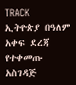TRACK
ኢትዮጵያ በዓለም አቀፍ ደረጃ የተቀመጡ አስገዳጅ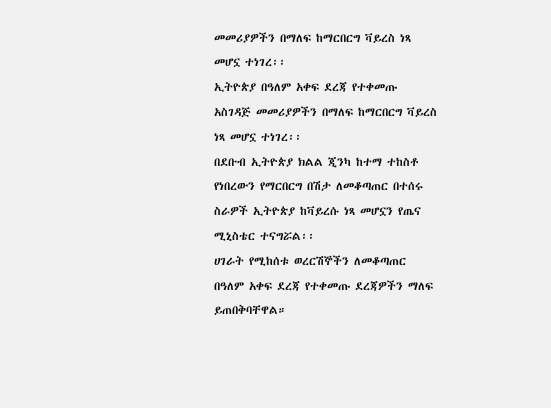መመሪያዎችን በማለፍ ከማርበርግ ቫይረስ ነጻ መሆኗ ተነገረ፡፡
ኢትዮጵያ በዓለም አቀፍ ደረጃ የተቀመጡ አስገዳጅ መመሪያዎችን በማለፍ ከማርበርግ ቫይረስ ነጻ መሆኗ ተነገረ፡፡
በደቡብ ኢትዮጵያ ክልል ጂንካ ከተማ ተከስቶ የነበረውን የማርበርግ በሽታ ለመቆጣጠር በተሰሩ ስራዎች ኢትዮጵያ ከቫይረሱ ነጻ መሆኗን የጤና ሚኒስቴር ተናግሯል፡፡
ሀገራት የሚከሰቱ ወረርሽኞችን ለመቆጣጠር በዓለም አቀፍ ደረጃ የተቀመጡ ደረጃዎችን ማለፍ ይጠበቅባቸዋል።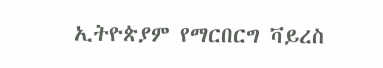ኢትዮጵያም የማርበርግ ቫይረስ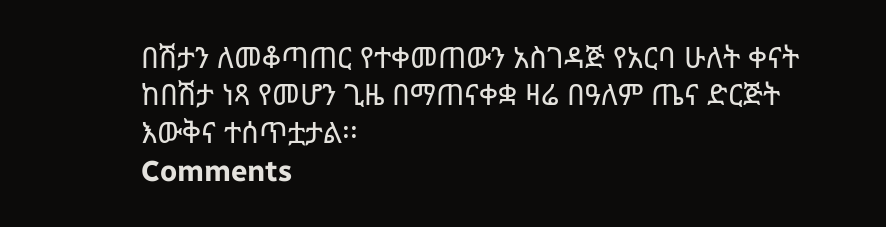በሽታን ለመቆጣጠር የተቀመጠውን አስገዳጅ የአርባ ሁለት ቀናት ከበሽታ ነጻ የመሆን ጊዜ በማጠናቀቋ ዛሬ በዓለም ጤና ድርጅት እውቅና ተሰጥቷታል፡፡
Comments